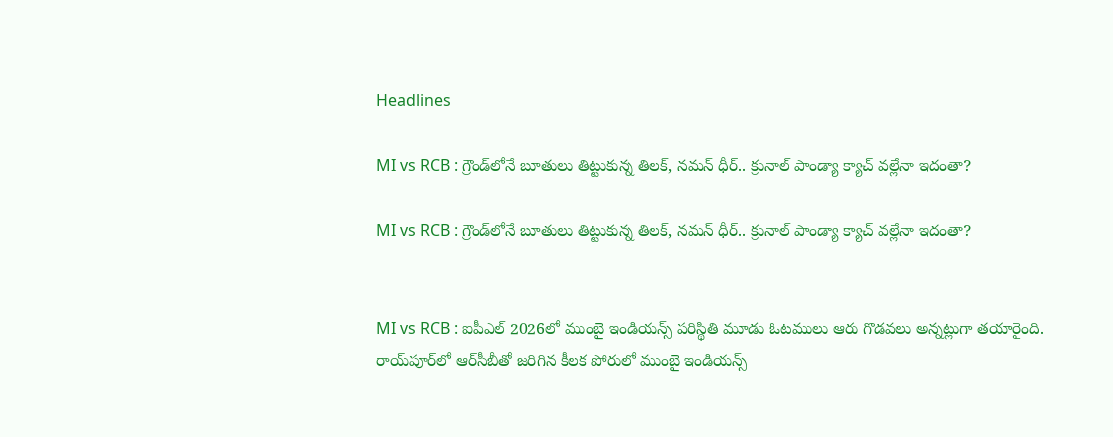Headlines

MI vs RCB : గ్రౌండ్‌లోనే బూతులు తిట్టుకున్న తిలక్, నమన్ ధీర్.. క్రునాల్ పాండ్యా క్యాచ్‌ వల్లేనా ఇదంతా?

MI vs RCB : గ్రౌండ్‌లోనే బూతులు తిట్టుకున్న తిలక్, నమన్ ధీర్.. క్రునాల్ పాండ్యా క్యాచ్‌ వల్లేనా ఇదంతా?


MI vs RCB : ఐపీఎల్ 2026లో ముంబై ఇండియన్స్ పరిస్థితి మూడు ఓటములు ఆరు గొడవలు అన్నట్లుగా తయారైంది. రాయ్‌పూర్‌లో ఆర్‌సీబీతో జరిగిన కీలక పోరులో ముంబై ఇండియన్స్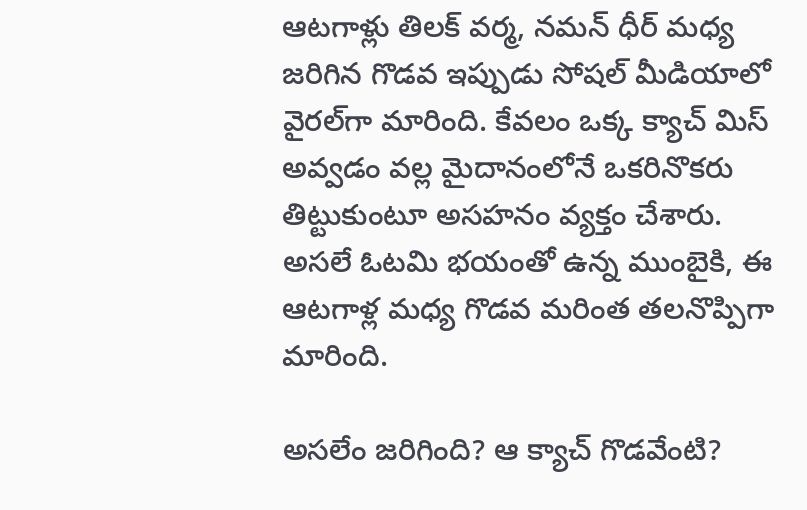ఆటగాళ్లు తిలక్ వర్మ, నమన్ ధీర్ మధ్య జరిగిన గొడవ ఇప్పుడు సోషల్ మీడియాలో వైరల్‌గా మారింది. కేవలం ఒక్క క్యాచ్ మిస్ అవ్వడం వల్ల మైదానంలోనే ఒకరినొకరు తిట్టుకుంటూ అసహనం వ్యక్తం చేశారు. అసలే ఓటమి భయంతో ఉన్న ముంబైకి, ఈ ఆటగాళ్ల మధ్య గొడవ మరింత తలనొప్పిగా మారింది.

అసలేం జరిగింది? ఆ క్యాచ్ గొడవేంటి?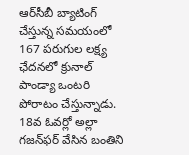ఆర్‌సీబీ బ్యాటింగ్ చేస్తున్న సమయంలో 167 పరుగుల లక్ష్య ఛేదనలో క్రునాల్ పాండ్యా ఒంటరి పోరాటం చేస్తున్నాడు. 18వ ఓవర్లో అల్లా గజన్‌ఫర్ వేసిన బంతిని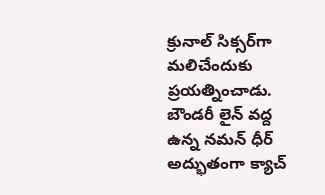క్రునాల్ సిక్సర్‌గా మలిచేందుకు ప్రయత్నించాడు. బౌండరీ లైన్ వద్ద ఉన్న నమన్ ధీర్ అద్భుతంగా క్యాచ్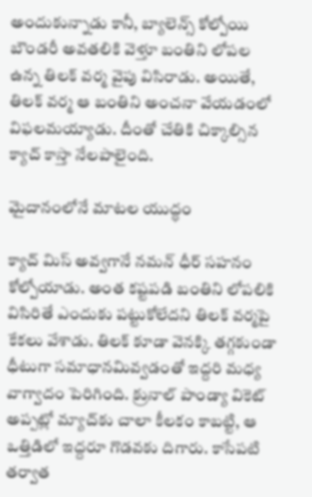అందుకున్నాడు కానీ, బ్యాలెన్స్ కోల్పోయి బౌండరీ అవతలికి వెళ్తూ బంతిని లోపల ఉన్న తిలక్ వర్మ వైపు విసిరాడు. అయితే, తిలక్ వర్మ ఆ బంతిని అంచనా వేయడంలో విఫలమయ్యాడు. దీంతో చేతికి చిక్కాల్సిన క్యాచ్ కాస్తా నేలపాలైంది.

మైదానంలోనే మాటల యుద్ధం

క్యాచ్ మిస్ అవ్వగానే నమన్ ధీర్ సహనం కోల్పోయాడు. అంత కష్టపడి బంతిని లోపలికి విసిరితే ఎందుకు పట్టుకోలేదని తిలక్ వర్మపై కేకలు వేశాడు. తిలక్ కూడా వెనక్కి తగ్గకుండా ధీటుగా సమాధానమివ్వడంతో ఇద్దరి మధ్య వాగ్వాదం పెరిగింది. క్రునాల్ పాండ్యా వికెట్ అప్పట్లో మ్యాచ్‌కు చాలా కీలకం కాబట్టి, ఆ ఒత్తిడిలో ఇద్దరూ గొడవకు దిగారు. కాసేపటి తర్వాత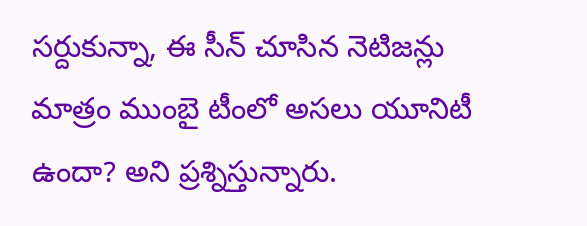సర్దుకున్నా, ఈ సీన్ చూసిన నెటిజన్లు మాత్రం ముంబై టీంలో అసలు యూనిటీ ఉందా? అని ప్రశ్నిస్తున్నారు.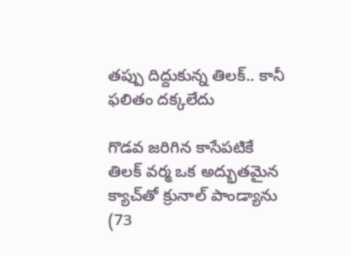తప్పు దిద్దుకున్న తిలక్.. కానీ ఫలితం దక్కలేదు

గొడవ జరిగిన కాసేపటికే తిలక్ వర్మ ఒక అద్భుతమైన క్యాచ్‌తో క్రునాల్ పాండ్యాను (73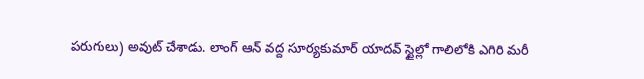పరుగులు) అవుట్ చేశాడు. లాంగ్ ఆన్ వద్ద సూర్యకుమార్ యాదవ్ స్టైల్లో గాలిలోకి ఎగిరి మరీ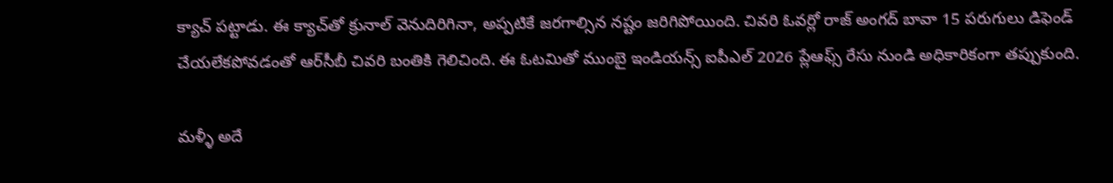క్యాచ్ పట్టాడు. ఈ క్యాచ్‌తో క్రునాల్ వెనుదిరిగినా, అప్పటికే జరగాల్సిన నష్టం జరిగిపోయింది. చివరి ఓవర్లో రాజ్‌ అంగద్ బావా 15 పరుగులు డిఫెండ్ చేయలేకపోవడంతో ఆర్‌సీబీ చివరి బంతికి గెలిచింది. ఈ ఓటమితో ముంబై ఇండియన్స్ ఐపీఎల్ 2026 ప్లేఆఫ్స్ రేసు నుండి అధికారికంగా తప్పుకుంది.

మళ్ళీ అదే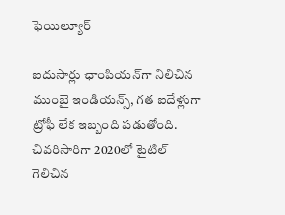ఫెయిల్యూర్

ఐదుసార్లు ఛాంపియన్‌గా నిలిచిన ముంబై ఇండియన్స్, గత ఐదేళ్లుగా ట్రోఫీ లేక ఇబ్బంది పడుతోంది. చివరిసారిగా 2020లో టైటిల్ గెలిచిన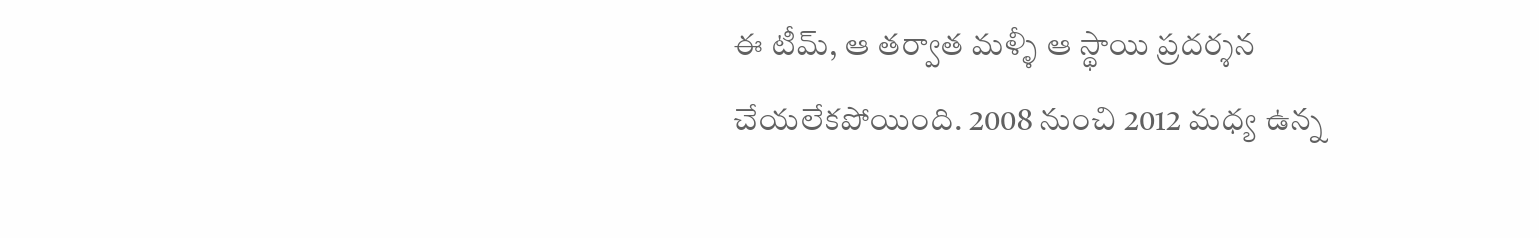ఈ టీమ్, ఆ తర్వాత మళ్ళీ ఆ స్థాయి ప్రదర్శన చేయలేకపోయింది. 2008 నుంచి 2012 మధ్య ఉన్న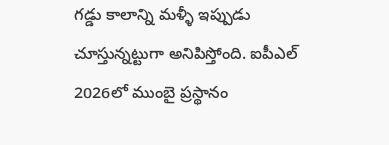గడ్డు కాలాన్ని మళ్ళీ ఇప్పుడు చూస్తున్నట్టుగా అనిపిస్తోంది. ఐపీఎల్ 2026లో ముంబై ప్రస్థానం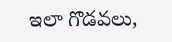ఇలా గొడవలు,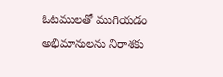ఓటములతో ముగియడం అభిమానులను నిరాశకు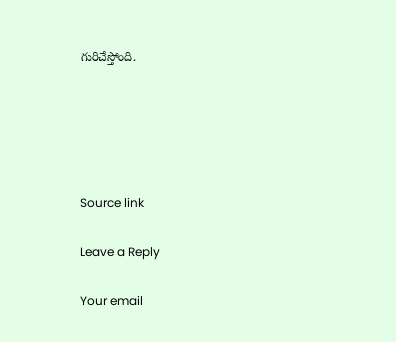గురిచేస్తోంది.





Source link

Leave a Reply

Your email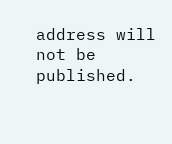address will not be published.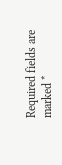Required fields are marked *